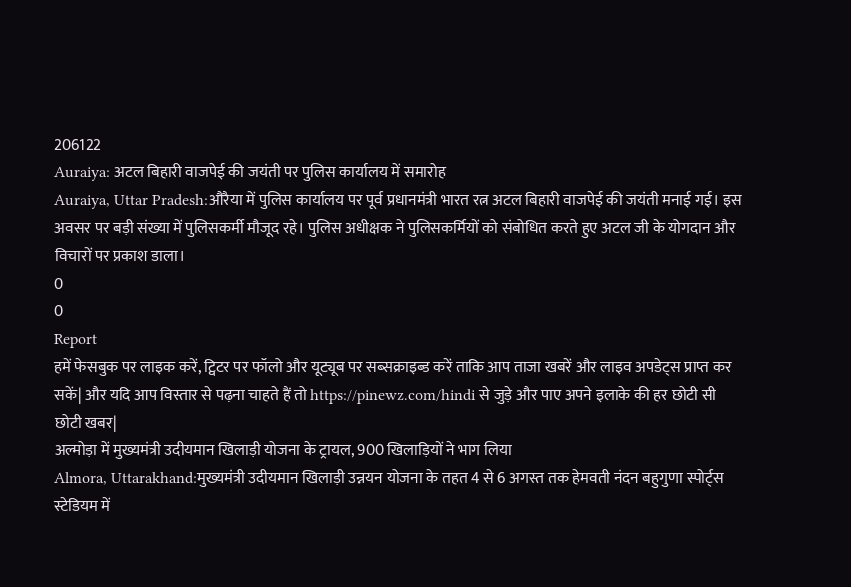206122
Auraiya: अटल बिहारी वाजपेई की जयंती पर पुलिस कार्यालय में समारोह
Auraiya, Uttar Pradesh:औरैया में पुलिस कार्यालय पर पूर्व प्रधानमंत्री भारत रत्न अटल बिहारी वाजपेई की जयंती मनाई गई। इस अवसर पर बड़ी संख्या में पुलिसकर्मी मौजूद रहे। पुलिस अधीक्षक ने पुलिसकर्मियों को संबोधित करते हुए अटल जी के योगदान और विचारों पर प्रकाश डाला।
0
0
Report
हमें फेसबुक पर लाइक करें, ट्विटर पर फॉलो और यूट्यूब पर सब्सक्राइब्ड करें ताकि आप ताजा खबरें और लाइव अपडेट्स प्राप्त कर सकें| और यदि आप विस्तार से पढ़ना चाहते हैं तो https://pinewz.com/hindi से जुड़े और पाए अपने इलाके की हर छोटी सी छोटी खबर|
अल्मोड़ा में मुख्यमंत्री उदीयमान खिलाड़ी योजना के ट्रायल, 900 खिलाड़ियों ने भाग लिया
Almora, Uttarakhand:मुख्यमंत्री उदीयमान खिलाड़ी उन्नयन योजना के तहत 4 से 6 अगस्त तक हेमवती नंदन बहुगुणा स्पोर्ट्स स्टेडियम में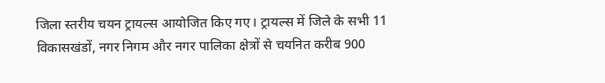जिला स्तरीय चयन ट्रायल्स आयोजित किए गए। ट्रायल्स में जिले के सभी 11 विकासखंडों, नगर निगम और नगर पालिका क्षेत्रों से चयनित करीब 900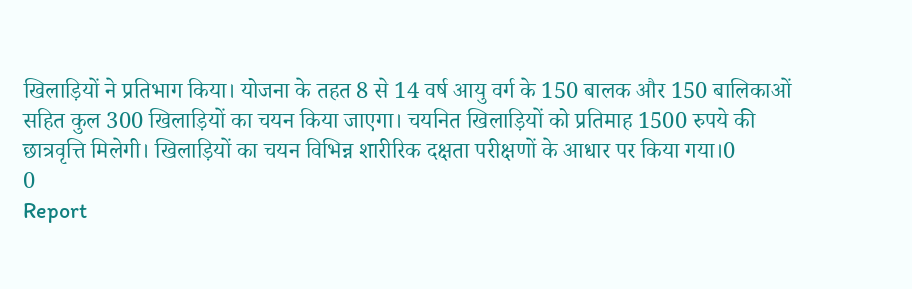खिलाड़ियों ने प्रतिभाग किया। योजना के तहत 8 से 14 वर्ष आयु वर्ग के 150 बालक और 150 बालिकाओं सहित कुल 300 खिलाड़ियों का चयन किया जाएगा। चयनित खिलाड़ियों को प्रतिमाह 1500 रुपये की छात्रवृत्ति मिलेगी। खिलाड़ियों का चयन विभिन्न शारीरिक दक्षता परीक्षणों के आधार पर किया गया।0
0
Report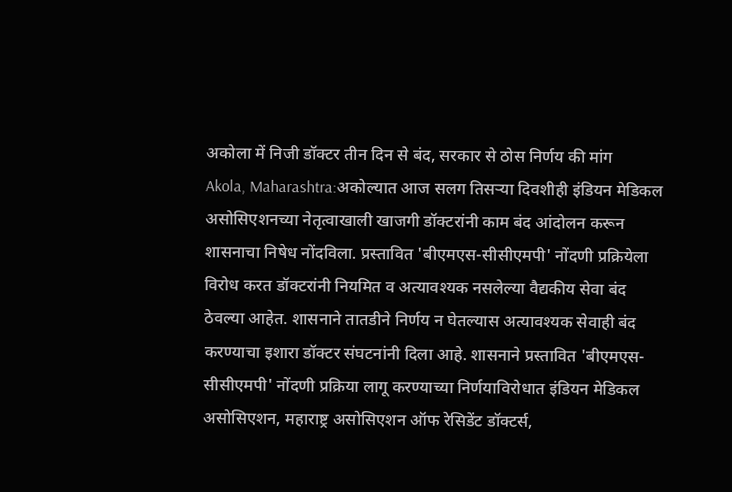अकोला में निजी डॉक्टर तीन दिन से बंद, सरकार से ठोस निर्णय की मांग
Akola, Maharashtra:अकोल्यात आज सलग तिसऱ्या दिवशीही इंडियन मेडिकल असोसिएशनच्या नेतृत्वाखाली खाजगी डॉक्टरांनी काम बंद आंदोलन करून शासनाचा निषेध नोंदविला. प्रस्तावित 'बीएमएस-सीसीएमपी' नोंदणी प्रक्रियेला विरोध करत डॉक्टरांनी नियमित व अत्यावश्यक नसलेल्या वैद्यकीय सेवा बंद ठेवल्या आहेत. शासनाने तातडीने निर्णय न घेतल्यास अत्यावश्यक सेवाही बंद करण्याचा इशारा डॉक्टर संघटनांनी दिला आहे. शासनाने प्रस्तावित 'बीएमएस-सीसीएमपी' नोंदणी प्रक्रिया लागू करण्याच्या निर्णयाविरोधात इंडियन मेडिकल असोसिएशन, महाराष्ट्र असोसिएशन ऑफ रेसिडेंट डॉक्टर्स,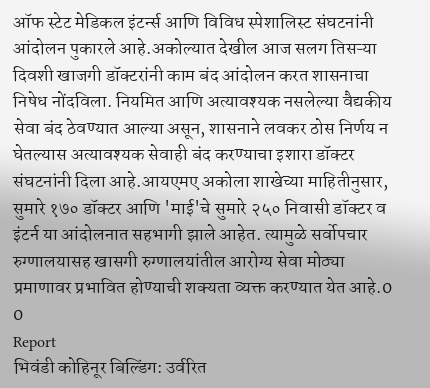ऑफ स्टेट मेडिकल इंटर्न्स आणि विविध स्पेशालिस्ट संघटनांनी आंदोलन पुकारले आहे.अकोल्यात देखील आज सलग तिसऱ्या दिवशी खाजगी डॉक्टरांनी काम बंद आंदोलन करत शासनाचा निषेध नोंदविला. नियमित आणि अत्यावश्यक नसलेल्या वैद्यकीय सेवा बंद ठेवण्यात आल्या असून, शासनाने लवकर ठोस निर्णय न घेतल्यास अत्यावश्यक सेवाही बंद करण्याचा इशारा डॉक्टर संघटनांनी दिला आहे.आयएमए अकोला शाखेच्या माहितीनुसार, सुमारे १७० डॉक्टर आणि 'माई'चे सुमारे २५० निवासी डॉक्टर व इंटर्न या आंदोलनात सहभागी झाले आहेत. त्यामुळे सर्वोपचार रुग्णालयासह खासगी रुग्णालयांतील आरोग्य सेवा मोठ्या प्रमाणावर प्रभावित होण्याची शक्यता व्यक्त करण्यात येत आहे.0
0
Report
भिवंडी कोहिनूर बिल्डिंग: उर्वरित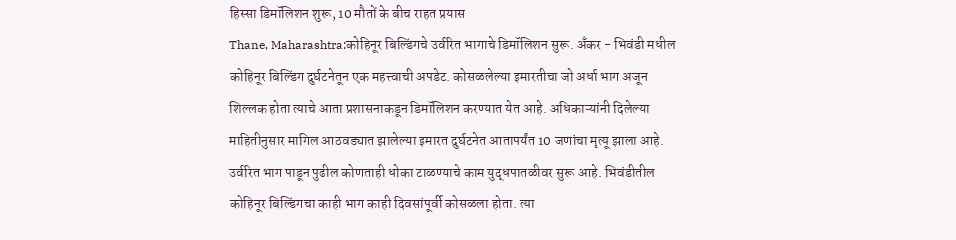हिस्सा डिमॉलिशन शुरू, 10 मौतों के बीच राहत प्रयास
Thane, Maharashtra:कोहिनूर बिल्डिंगचे उर्वरित भागाचे डिमॉलिशन सुरू. अँकर - भिवंडी मधील कोहिनूर बिल्डिंग दुर्घटनेतून एक महत्त्वाची अपडेट. कोसळलेल्या इमारतीचा जो अर्धा भाग अजून शिल्लक होता त्याचे आता प्रशासनाकडून डिमॉलिशन करण्यात येत आहे. अधिकाऱ्यांनी दिलेल्या माहितीनुसार मागिल आठवड्यात झालेल्या इमारत दुर्घटनेत आतापर्यंत 10 जणांचा मृत्यू झाला आहे. उर्वरित भाग पाडून पुढील कोणताही धोका टाळण्याचे काम युद्धपातळीवर सुरू आहे. भिवंडीतील कोहिनूर बिल्डिंगचा काही भाग काही दिवसांपूर्वी कोसळला होता. त्या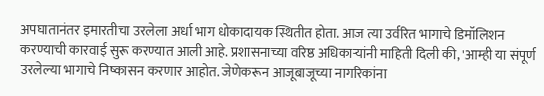अपघातानंतर इमारतीचा उरलेला अर्धा भाग धोकादायक स्थितीत होता. आज त्या उर्वरित भागाचे डिमॉलिशन करण्याची कारवाई सुरू करण्यात आली आहे. प्रशासनाच्या वरिष्ठ अधिकाऱ्यांनी माहिती दिली की, 'आम्ही या संपूर्ण उरलेल्या भागाचे निष्कासन करणार आहोत. जेणेकरून आजूबाजूच्या नागरिकांना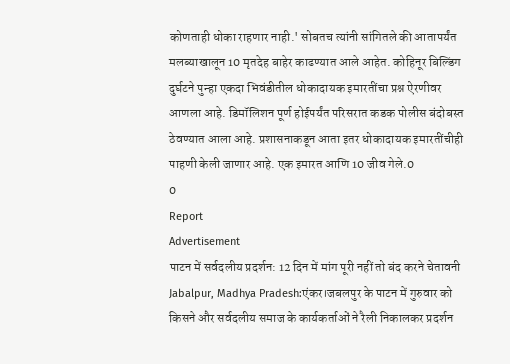कोणताही धोका राहणार नाही.' सोबतच त्यांनी सांगितले की आतापर्यंत मलब्याखालून 10 मृतदेह बाहेर काढण्यात आले आहेत. कोहिनूर बिल्डिंग दुर्घटने पुन्हा एकदा भिवंडीतील धोकादायक इमारतींचा प्रश्न ऐरणीवर आणला आहे. डिमॉलिशन पूर्ण होईपर्यंत परिसरात कडक पोलीस बंदोबस्त ठेवण्यात आला आहे. प्रशासनाकडून आता इतर धोकादायक इमारतींचीही पाहणी केली जाणार आहे. एक इमारत आणि 10 जीव गेले.0
0
Report
Advertisement
पाटन में सर्वदलीय प्रदर्शन: 12 दिन में मांग पूरी नहीं तो बंद करने चेतावनी
Jabalpur, Madhya Pradesh:एंकर।जबलपुर के पाटन में गुरुवार को किसने और सर्वदलीय समाज के कार्यकर्ताओं ने रैली निकालकर प्रदर्शन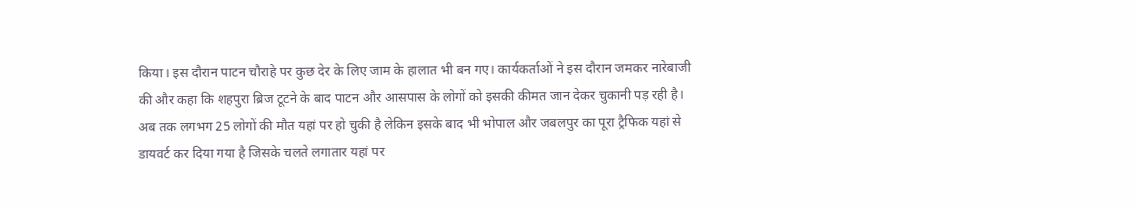किया। इस दौरान पाटन चौराहे पर कुछ देर के लिए जाम के हालात भी बन गए। कार्यकर्ताओं ने इस दौरान जमकर नारेबाजी की और कहा कि शहपुरा ब्रिज टूटने के बाद पाटन और आसपास के लोगों को इसकी कीमत जान देकर चुकानी पड़ रही है। अब तक लगभग 25 लोगों की मौत यहां पर हो चुकी है लेकिन इसके बाद भी भोपाल और जबलपुर का पूरा ट्रैफिक यहां से डायवर्ट कर दिया गया है जिसके चलते लगातार यहां पर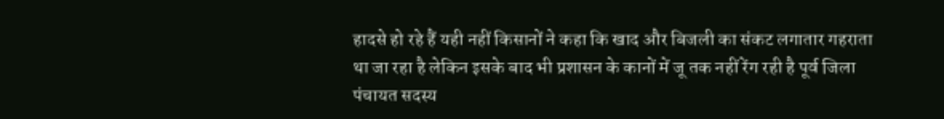हादसे हो रहे हैं यही नहीं किसानों ने कहा कि खाद और बिजली का संकट लगातार गहराता था जा रहा है लेकिन इसके बाद भी प्रशासन के कानों में जू तक नहीं रेंग रही है पूर्व जिला पंचायत सदस्य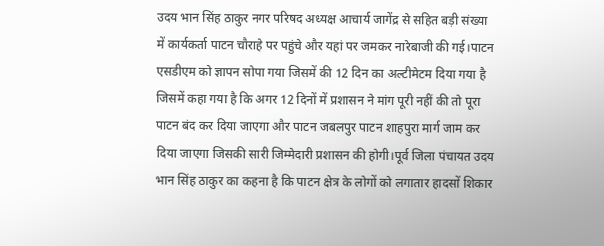उदय भान सिंह ठाकुर नगर परिषद अध्यक्ष आचार्य जागेंद्र से सहित बड़ी संख्या में कार्यकर्ता पाटन चौराहे पर पहुंचे और यहां पर जमकर नारेबाजी की गई।पाटन एसडीएम को ज्ञापन सोपा गया जिसमें की 12 दिन का अल्टीमेटम दिया गया है जिसमें कहा गया है कि अगर 12 दिनों में प्रशासन ने मांग पूरी नहीं की तो पूरा पाटन बंद कर दिया जाएगा और पाटन जबलपुर पाटन शाहपुरा मार्ग जाम कर दिया जाएगा जिसकी सारी जिम्मेदारी प्रशासन की होगी।पूर्व जिला पंचायत उदय भान सिंह ठाकुर का कहना है कि पाटन क्षेत्र के लोगों को लगातार हादसों शिकार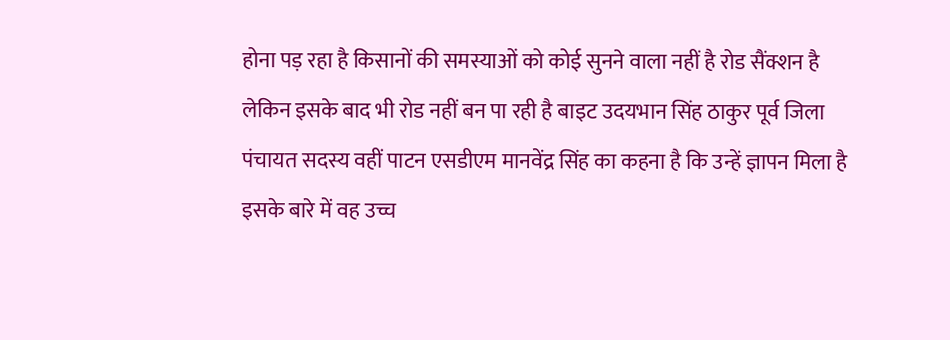होना पड़ रहा है किसानों की समस्याओं को कोई सुनने वाला नहीं है रोड सैंक्शन है लेकिन इसके बाद भी रोड नहीं बन पा रही है बाइट उदयभान सिंह ठाकुर पूर्व जिला पंचायत सदस्य वहीं पाटन एसडीएम मानवेंद्र सिंह का कहना है कि उन्हें ज्ञापन मिला है इसके बारे में वह उच्च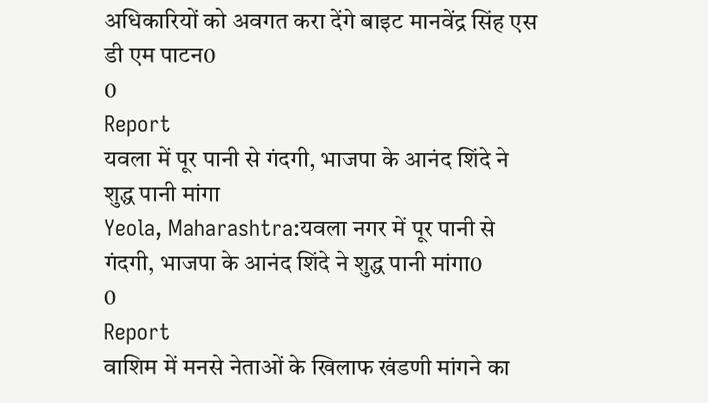अधिकारियों को अवगत करा देंगे बाइट मानवेंद्र सिंह एस डी एम पाटन0
0
Report
यवला में पूर पानी से गंदगी, भाजपा के आनंद शिंदे ने शुद्ध पानी मांगा
Yeola, Maharashtra:यवला नगर में पूर पानी से गंदगी, भाजपा के आनंद शिंदे ने शुद्ध पानी मांगा0
0
Report
वाशिम में मनसे नेताओं के खिलाफ खंडणी मांगने का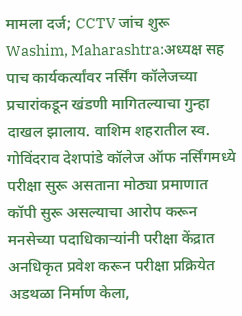मामला दर्ज; CCTV जांच शुरू
Washim, Maharashtra:अध्यक्ष सह पाच कार्यकर्त्यांवर नर्सिंग कॉलेजच्या प्रचारांकडून खंडणी मागितल्याचा गुन्हा दाखल झालाय. वाशिम शहरातील स्व. गोविंदराव देशपांडे कॉलेज ऑफ नर्सिंगमध्ये परीक्षा सुरू असताना मोठ्या प्रमाणात कॉपी सुरू असल्याचा आरोप करून मनसेच्या पदाधिकाऱ्यांनी परीक्षा केंद्रात अनधिकृत प्रवेश करून परीक्षा प्रक्रियेत अडथळा निर्माण केला,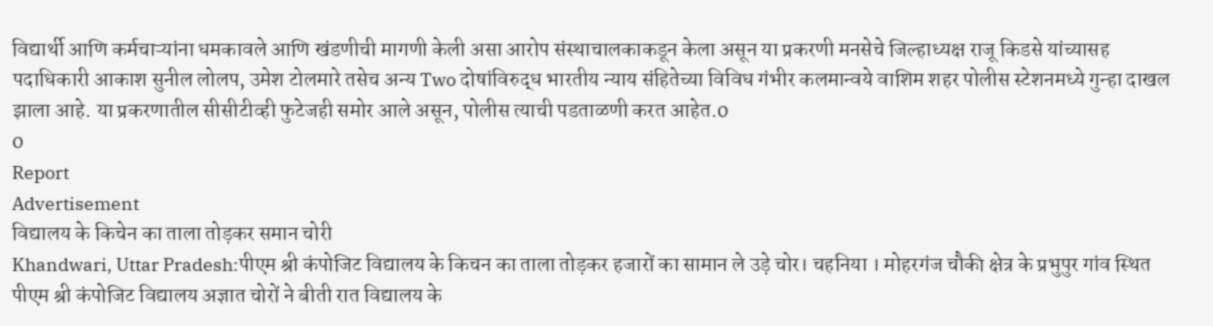विद्यार्थी आणि कर्मचाऱ्यांना धमकावले आणि खंडणीची मागणी केली असा आरोप संस्थाचालकाकडून केला असून या प्रकरणी मनसेचे जिल्हाध्यक्ष राजू किडसे यांच्यासह पदाधिकारी आकाश सुनील लोलप, उमेश टोलमारे तसेच अन्य Two दोषांविरुद्ध भारतीय न्याय संहितेच्या विविध गंभीर कलमान्वये वाशिम शहर पोलीस स्टेशनमध्ये गुन्हा दाखल झाला आहे. या प्रकरणातील सीसीटीव्ही फुटेजही समोर आले असून, पोलीस त्याची पडताळणी करत आहेत.0
0
Report
Advertisement
विद्यालय के किचेन का ताला तोड़कर समान चोरी
Khandwari, Uttar Pradesh:पीएम श्री कंपोजिट विद्यालय के किचन का ताला तोड़कर हजारों का सामान ले उड़े चोर। चहनिया । मोहरगंज चौकी क्षेत्र के प्रभुपुर गांव स्थित पीएम श्री कंपोजिट विद्यालय अज्ञात चोरों ने बीती रात विद्यालय के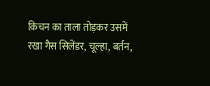किचन का ताला तोड़कर उसमें रखा गैस सिलेंडर, चूल्हा, बर्तन,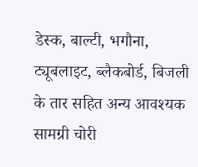डेस्क, बाल्टी, भगौना, ट्यूबलाइट, ब्लैकबोर्ड, बिजली के तार सहित अन्य आवश्यक सामग्री चोरी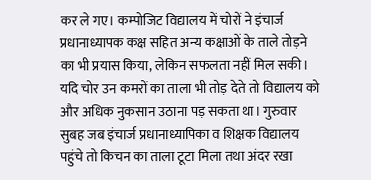कर ले गए। कम्पोजिट विद्यालय में चोरों ने इंचार्ज प्रधानाध्यापक कक्ष सहित अन्य कक्षाओं के ताले तोड़ने का भी प्रयास किया, लेकिन सफलता नहीं मिल सकी। यदि चोर उन कमरों का ताला भी तोड़ देते तो विद्यालय को और अधिक नुकसान उठाना पड़ सकता था। गुरुवार सुबह जब इंचार्ज प्रधानाध्यापिका व शिक्षक विद्यालय पहुंचे तो किचन का ताला टूटा मिला तथा अंदर रखा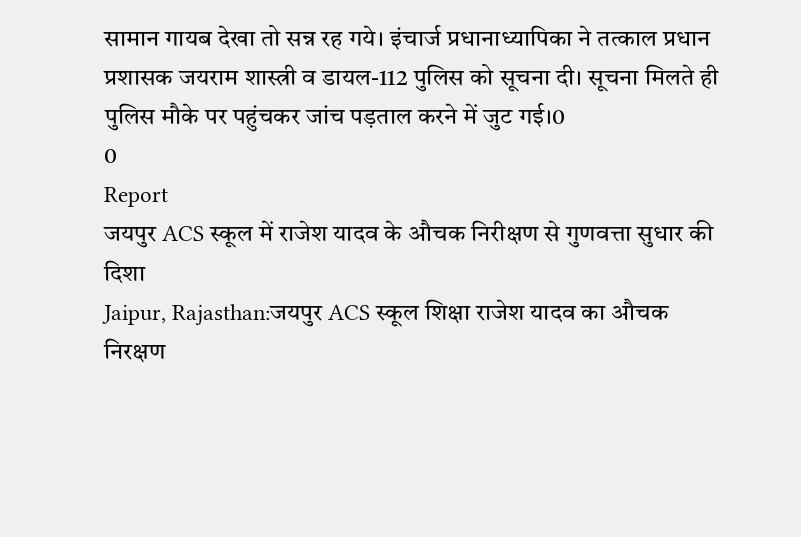सामान गायब देखा तो सन्न रह गये। इंचार्ज प्रधानाध्यापिका ने तत्काल प्रधान प्रशासक जयराम शास्त्री व डायल-112 पुलिस को सूचना दी। सूचना मिलते ही पुलिस मौके पर पहुंचकर जांच पड़ताल करने में जुट गई।0
0
Report
जयपुर ACS स्कूल में राजेश यादव के औचक निरीक्षण से गुणवत्ता सुधार की दिशा
Jaipur, Rajasthan:जयपुर ACS स्कूल शिक्षा राजेश यादव का औचक निरक्षण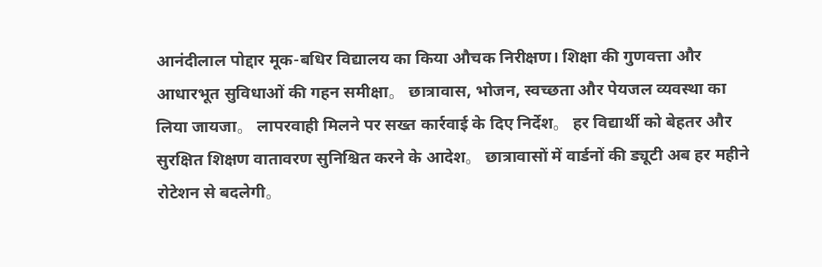आनंदीलाल पोद्दार मूक-बधिर विद्यालय का किया औचक निरीक्षण। शिक्षा की गुणवत्ता और आधारभूत सुविधाओं की गहन समीक्षा。 छात्रावास, भोजन, स्वच्छता और पेयजल व्यवस्था का लिया जायजा。 लापरवाही मिलने पर सख्त कार्रवाई के दिए निर्देश。 हर विद्यार्थी को बेहतर और सुरक्षित शिक्षण वातावरण सुनिश्चित करने के आदेश。 छात्रावासों में वार्डनों की ड्यूटी अब हर महीने रोटेशन से बदलेगी。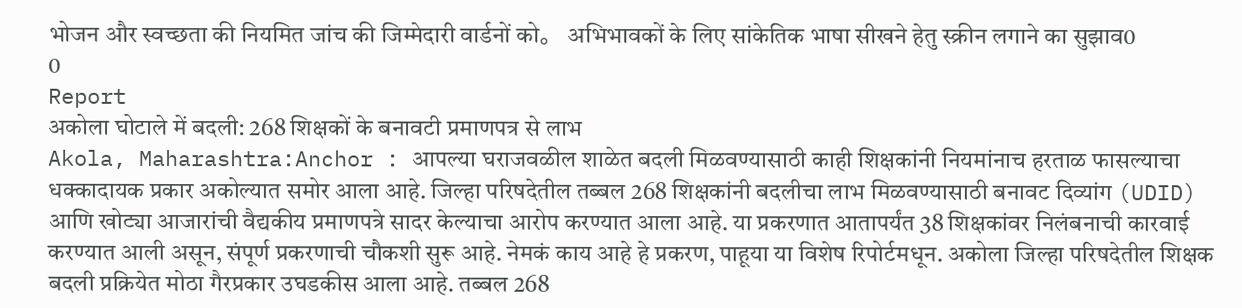भोजन और स्वच्छता की नियमित जांच की जिम्मेदारी वार्डनों को。 अभिभावकों के लिए सांकेतिक भाषा सीखने हेतु स्क्रीन लगाने का सुझाव0
0
Report
अकोला घोटाले में बदली: 268 शिक्षकों के बनावटी प्रमाणपत्र से लाभ
Akola, Maharashtra:Anchor : आपल्या घराजवळील शाळेत बदली मिळवण्यासाठी काही शिक्षकांनी नियमांनाच हरताळ फासल्याचा धक्कादायक प्रकार अकोल्यात समोर आला आहे. जिल्हा परिषदेतील तब्बल 268 शिक्षकांनी बदलीचा लाभ मिळवण्यासाठी बनावट दिव्यांग (UDID) आणि खोट्या आजारांची वैद्यकीय प्रमाणपत्रे सादर केल्याचा आरोप करण्यात आला आहे. या प्रकरणात आतापर्यंत 38 शिक्षकांवर निलंबनाची कारवाई करण्यात आली असून, संपूर्ण प्रकरणाची चौकशी सुरू आहे. नेमकं काय आहे हे प्रकरण, पाहूया या विशेष रिपोर्टमधून. अकोला जिल्हा परिषदेतील शिक्षक बदली प्रक्रियेत मोठा गैरप्रकार उघडकीस आला आहे. तब्बल 268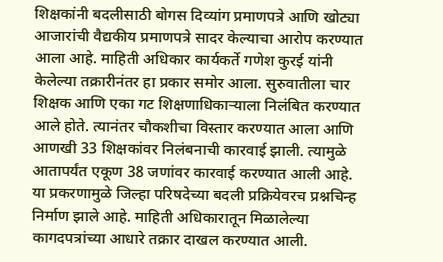शिक्षकांनी बदलीसाठी बोगस दिव्यांग प्रमाणपत्रे आणि खोट्या आजारांची वैद्यकीय प्रमाणपत्रे सादर केल्याचा आरोप करण्यात आला आहे. माहिती अधिकार कार्यकर्ते गणेश कुरई यांनी केलेल्या तक्रारीनंतर हा प्रकार समोर आला. सुरुवातीला चार शिक्षक आणि एका गट शिक्षणाधिकाऱ्याला निलंबित करण्यात आले होते. त्यानंतर चौकशीचा विस्तार करण्यात आला आणि आणखी 33 शिक्षकांवर निलंबनाची कारवाई झाली. त्यामुळे आतापर्यंत एकूण 38 जणांवर कारवाई करण्यात आली आहे. या प्रकरणामुळे जिल्हा परिषदेच्या बदली प्रक्रियेवरच प्रश्नचिन्ह निर्माण झाले आहे. माहिती अधिकारातून मिळालेल्या कागदपत्रांच्या आधारे तक्रार दाखल करण्यात आली.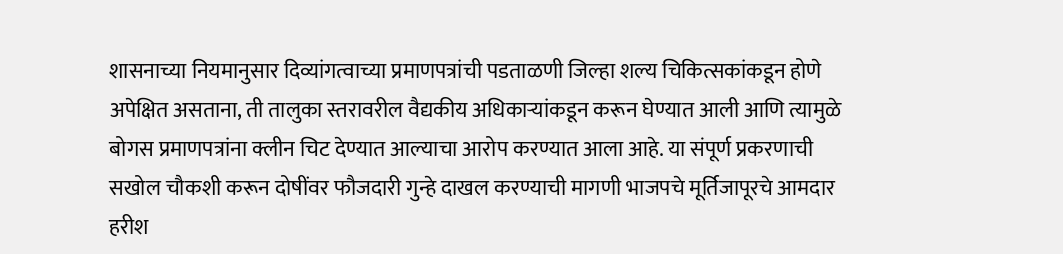शासनाच्या नियमानुसार दिव्यांगत्वाच्या प्रमाणपत्रांची पडताळणी जिल्हा शल्य चिकित्सकांकडून होणे अपेक्षित असताना, ती तालुका स्तरावरील वैद्यकीय अधिकाऱ्यांकडून करून घेण्यात आली आणि त्यामुळे बोगस प्रमाणपत्रांना क्लीन चिट देण्यात आल्याचा आरोप करण्यात आला आहे. या संपूर्ण प्रकरणाची सखोल चौकशी करून दोषींवर फौजदारी गुन्हे दाखल करण्याची मागणी भाजपचे मूर्तिजापूरचे आमदार हरीश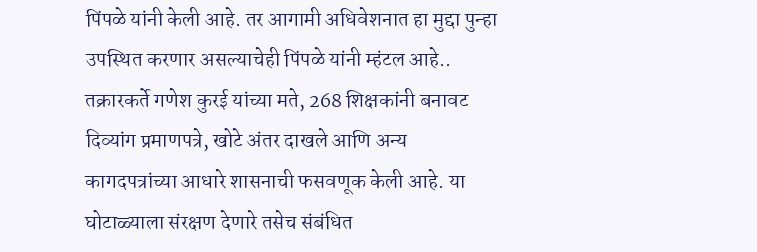पिंपळे यांनी केली आहे. तर आगामी अधिवेशनात हा मुद्दा पुन्हा उपस्थित करणार असल्याचेही पिंपळे यांनी म्हंटल आहे.. तक्रारकर्ते गणेश कुरई यांच्या मते, 268 शिक्षकांनी बनावट दिव्यांग प्रमाणपत्रे, खोटे अंतर दाखले आणि अन्य कागदपत्रांच्या आधारे शासनाची फसवणूक केली आहे. या घोटाळ्याला संरक्षण देणारे तसेच संबंधित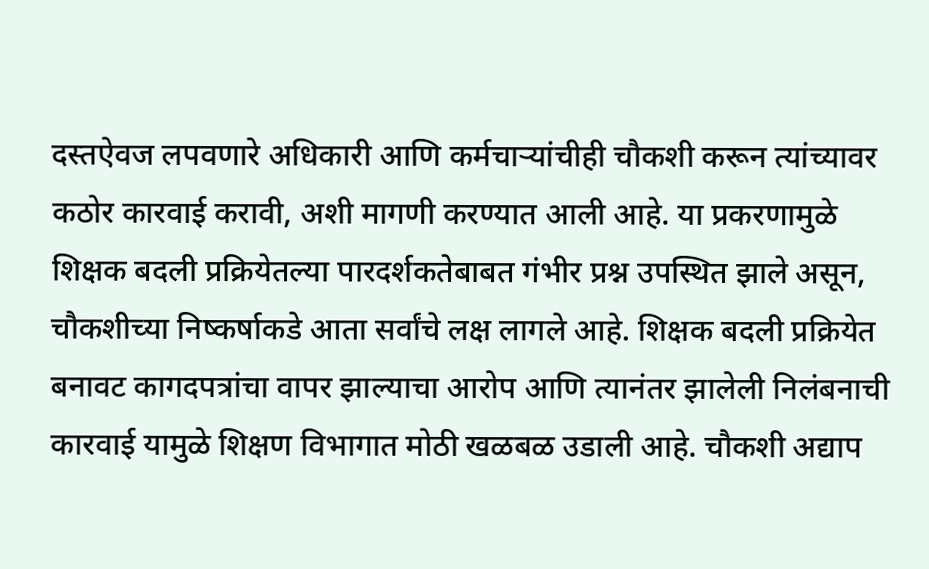दस्तऐवज लपवणारे अधिकारी आणि कर्मचाऱ्यांचीही चौकशी करून त्यांच्यावर कठोर कारवाई करावी, अशी मागणी करण्यात आली आहे. या प्रकरणामुळे शिक्षक बदली प्रक्रियेतल्या पारदर्शकतेबाबत गंभीर प्रश्न उपस्थित झाले असून, चौकशीच्या निष्कर्षाकडे आता सर्वांचे लक्ष लागले आहे. शिक्षक बदली प्रक्रियेत बनावट कागदपत्रांचा वापर झाल्याचा आरोप आणि त्यानंतर झालेली निलंबनाची कारवाई यामुळे शिक्षण विभागात मोठी खळबळ उडाली आहे. चौकशी अद्याप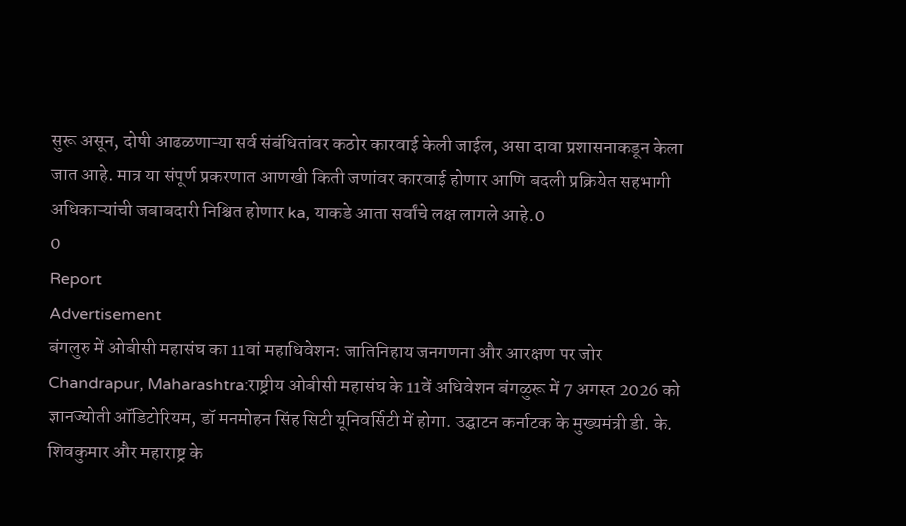सुरू असून, दोषी आढळणाऱ्या सर्व संबंधितांवर कठोर कारवाई केली जाईल, असा दावा प्रशासनाकडून केला जात आहे. मात्र या संपूर्ण प्रकरणात आणखी किती जणांवर कारवाई होणार आणि बदली प्रक्रियेत सहभागी अधिकाऱ्यांची जबाबदारी निश्चित होणार ka, याकडे आता सर्वांचे लक्ष लागले आहे.0
0
Report
Advertisement
बंगलुरु में ओबीसी महासंघ का 11वां महाधिवेशन: जातिनिहाय जनगणना और आरक्षण पर जोर
Chandrapur, Maharashtra:राष्ट्रीय ओबीसी महासंघ के 11वें अधिवेशन बंगळुरू में 7 अगस्त 2026 को ज्ञानज्योती ऑडिटोरियम, डॉ मनमोहन सिंह सिटी यूनिवर्सिटी में होगा. उद्घाटन कर्नाटक के मुख्यमंत्री डी. के. शिवकुमार और महाराष्ट्र के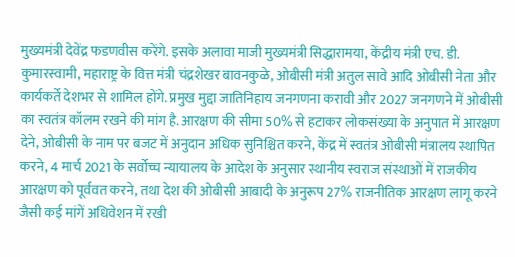मुख्यमंत्री देवेंद्र फडणवीस करेंगे. इसके अलावा माजी मुख्यमंत्री सिद्धारामया, केंद्रीय मंत्री एच. डी. कुमारस्वामी, महाराष्ट्र के वित्त मंत्री चंद्रशेखर बावनकुळे, ओबीसी मंत्री अतुल सावे आदि ओबीसी नेता और कार्यकर्ते देशभर से शामिल होंगे. प्रमुख मुद्दा जातिनिहाय जनगणना करावी और 2027 जनगणने में ओबीसी का स्वतंत्र कॉलम रखने की मांग है. आरक्षण की सीमा 50% से हटाकर लोकसंख्या के अनुपात में आरक्षण देने, ओबीसी के नाम पर बजट में अनुदान अधिक सुनिश्चित करने, केंद्र में स्वतंत्र ओबीसी मंत्रालय स्थापित करने, 4 मार्च 2021 के सर्वोच्च न्यायालय के आदेश के अनुसार स्थानीय स्वराज संस्थाओं में राजकीय आरक्षण को पूर्ववत करने, तथा देश की ओबीसी आबादी के अनुरूप 27% राजनीतिक आरक्षण लागू करने जैसी कई मांगें अधिवेशन में रखी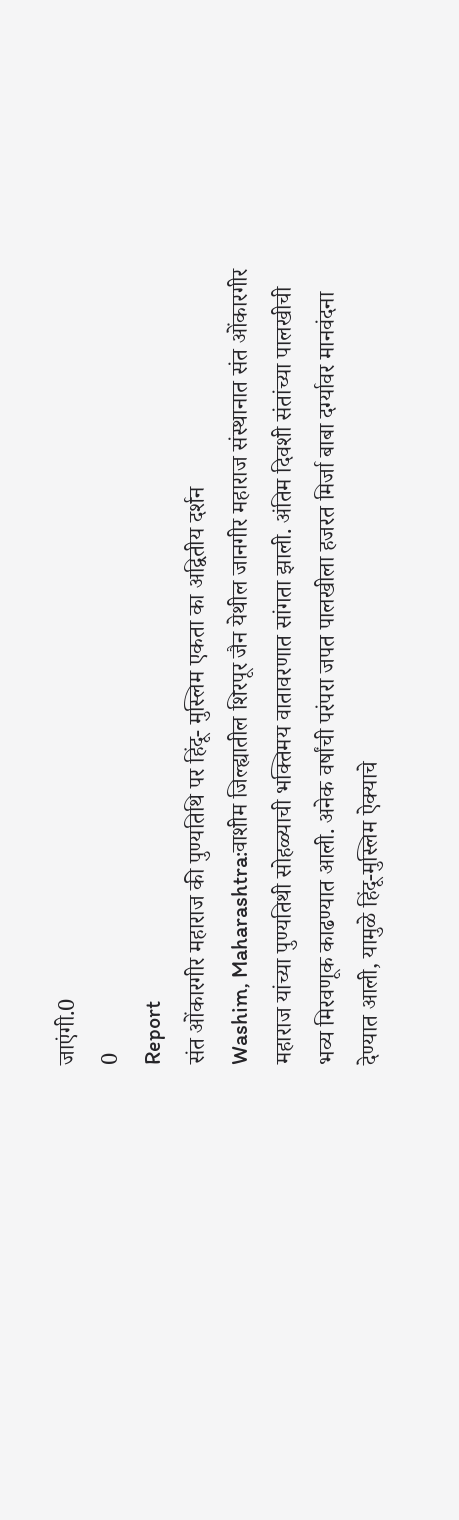जाएंगी.0
0
Report
संत ओंकारगीर महाराज की पुण्यतिथि पर हिंदू- मुस्लिम एकता का अद्वितीय दर्शन
Washim, Maharashtra:वाशीम जिल्ह्यातील शिरपूर जैन येथील जानगीर महाराज संस्थानात संत ओंकारगीर महाराज यांच्या पुण्यतिथी सोहळ्याची भक्तिमय वातावरणात सांगता झाली. अंतिम दिवशी संतांच्या पालखीची भव्य मिरवणूक काढण्यात आली. अनेक वर्षांची परंपरा जपत पालखीला हजरत मिर्जा बाबा दर्ग्यावर मानवंदना देण्यात आली, यामुळे हिंदू-मुस्लिम ऐक्याचे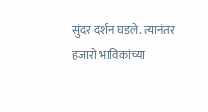सुंदर दर्शन घडले. त्यानंतर हजारो भाविकांच्या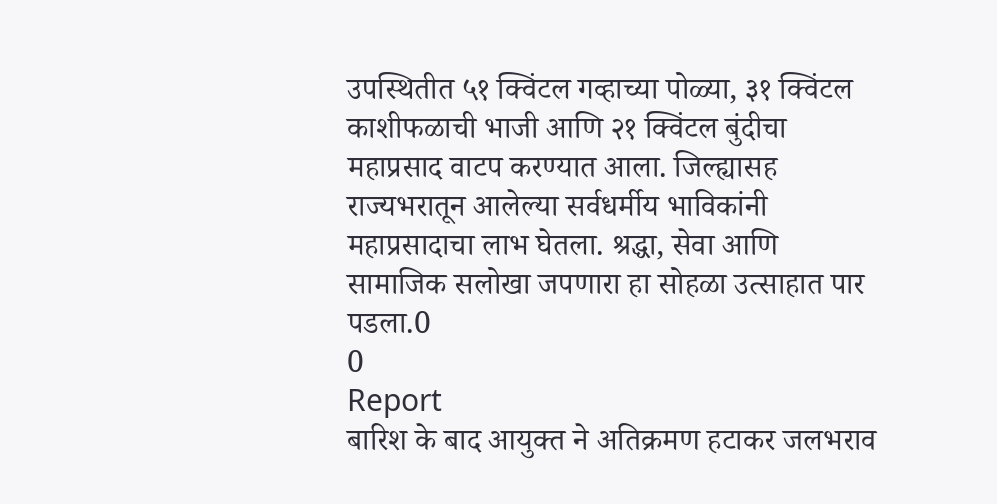उपस्थितीत ५१ क्विंटल गव्हाच्या पोळ्या, ३१ क्विंटल काशीफळाची भाजी आणि २१ क्विंटल बुंदीचा महाप्रसाद वाटप करण्यात आला. जिल्ह्यासह राज्यभरातून आलेल्या सर्वधर्मीय भाविकांनी महाप्रसादाचा लाभ घेतला. श्रद्धा, सेवा आणि सामाजिक सलोखा जपणारा हा सोहळा उत्साहात पार पडला.0
0
Report
बारिश के बाद आयुक्त ने अतिक्रमण हटाकर जलभराव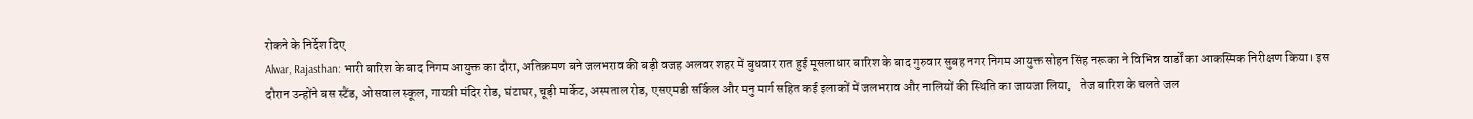रोकने के निर्देश दिए
Alwar, Rajasthan: भारी बारिश के बाद निगम आयुक्त का दौरा, अतिक्रमण बने जलभराव की बड़ी वजह अलवर शहर में बुधवार रात हुई मूसलाधार बारिश के बाद गुरुवार सुबह नगर निगम आयुक्त सोहन सिंह नरूका ने विभिन्न वार्डों का आकस्मिक निरीक्षण किया। इस दौरान उन्होंने बस स्टैंड, ओसवाल स्कूल, गायत्री मंदिर रोड, घंटाघर, चूड़ी मार्केट, अस्पताल रोड, एसएमडी सर्किल और मनु मार्ग सहित कई इलाकों में जलभराव और नालियों की स्थिति का जायजा लिया。 तेज बारिश के चलते जल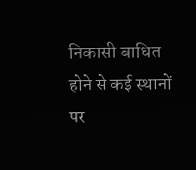निकासी बाधित होने से कई स्थानों पर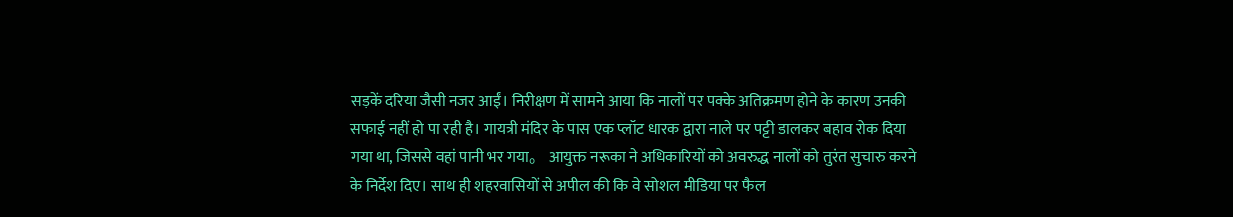सड़कें दरिया जैसी नजर आईं। निरीक्षण में सामने आया कि नालों पर पक्के अतिक्रमण होने के कारण उनकी सफाई नहीं हो पा रही है। गायत्री मंदिर के पास एक प्लॉट धारक द्वारा नाले पर पट्टी डालकर बहाव रोक दिया गया था, जिससे वहां पानी भर गया。 आयुक्त नरूका ने अधिकारियों को अवरुद्ध नालों को तुरंत सुचारु करने के निर्देश दिए। साथ ही शहरवासियों से अपील की कि वे सोशल मीडिया पर फैल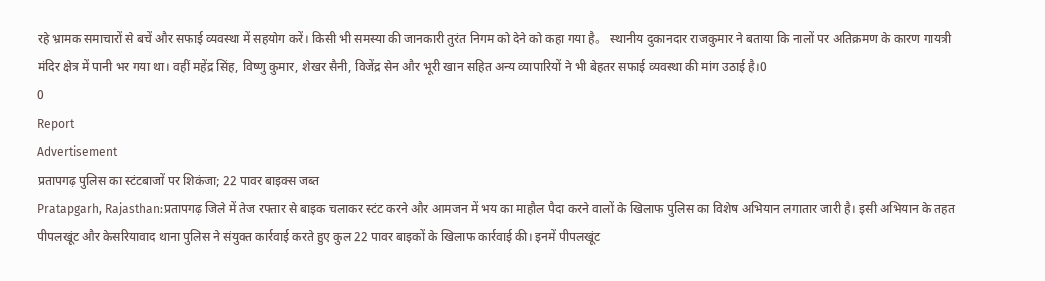रहे भ्रामक समाचारों से बचें और सफाई व्यवस्था में सहयोग करें। किसी भी समस्या की जानकारी तुरंत निगम को देने को कहा गया है。 स्थानीय दुकानदार राजकुमार ने बताया कि नालों पर अतिक्रमण के कारण गायत्री मंदिर क्षेत्र में पानी भर गया था। वहीं महेंद्र सिंह, विष्णु कुमार, शेखर सैनी, विजेंद्र सेन और भूरी खान सहित अन्य व्यापारियों ने भी बेहतर सफाई व्यवस्था की मांग उठाई है।0
0
Report
Advertisement
प्रतापगढ़ पुलिस का स्टंटबाजों पर शिकंजा; 22 पावर बाइक्स जब्त
Pratapgarh, Rajasthan:प्रतापगढ़ जिले में तेज रफ्तार से बाइक चलाकर स्टंट करने और आमजन में भय का माहौल पैदा करने वालों के खिलाफ पुलिस का विशेष अभियान लगातार जारी है। इसी अभियान के तहत पीपलखूंट और केसरियावाद थाना पुलिस ने संयुक्त कार्रवाई करते हुए कुल 22 पावर बाइकों के खिलाफ कार्रवाई की। इनमें पीपलखूंट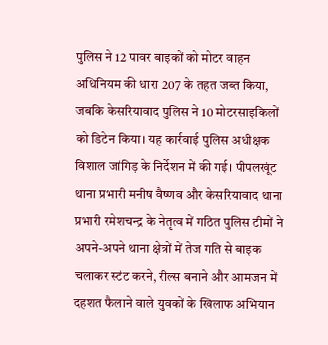पुलिस ने 12 पावर बाइकों को मोटर वाहन अधिनियम की धारा 207 के तहत जब्त किया, जबकि केसरियावाद पुलिस ने 10 मोटरसाइकिलों को डिटेन किया। यह कार्रवाई पुलिस अधीक्षक विशाल जांगिड़ के निर्देशन में की गई। पीपलखूंट थाना प्रभारी मनीष वैष्णव और केसरियावाद थाना प्रभारी रमेशचन्द्र के नेतृत्व में गठित पुलिस टीमों ने अपने-अपने थाना क्षेत्रों में तेज गति से बाइक चलाकर स्टंट करने, रील्स बनाने और आमजन में दहशत फैलाने वाले युवकों के खिलाफ अभियान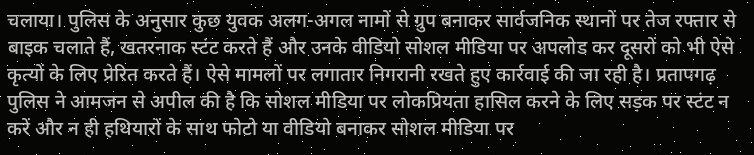चलाया। पुलिस के अनुसार कुछ युवक अलग-अगल नामों से ग्रुप बनाकर सार्वजनिक स्थानों पर तेज रफ्तार से बाइक चलाते हैं, खतरनाक स्टंट करते हैं और उनके वीडियो सोशल मीडिया पर अपलोड कर दूसरों को भी ऐसे कृत्यों के लिए प्रेरित करते हैं। ऐसे मामलों पर लगातार निगरानी रखते हुए कार्रवाई की जा रही है। प्रतापगढ़ पुलिस ने आमजन से अपील की है कि सोशल मीडिया पर लोकप्रियता हासिल करने के लिए सड़क पर स्टंट न करें और न ही हथियारों के साथ फोटो या वीडियो बनाकर सोशल मीडिया पर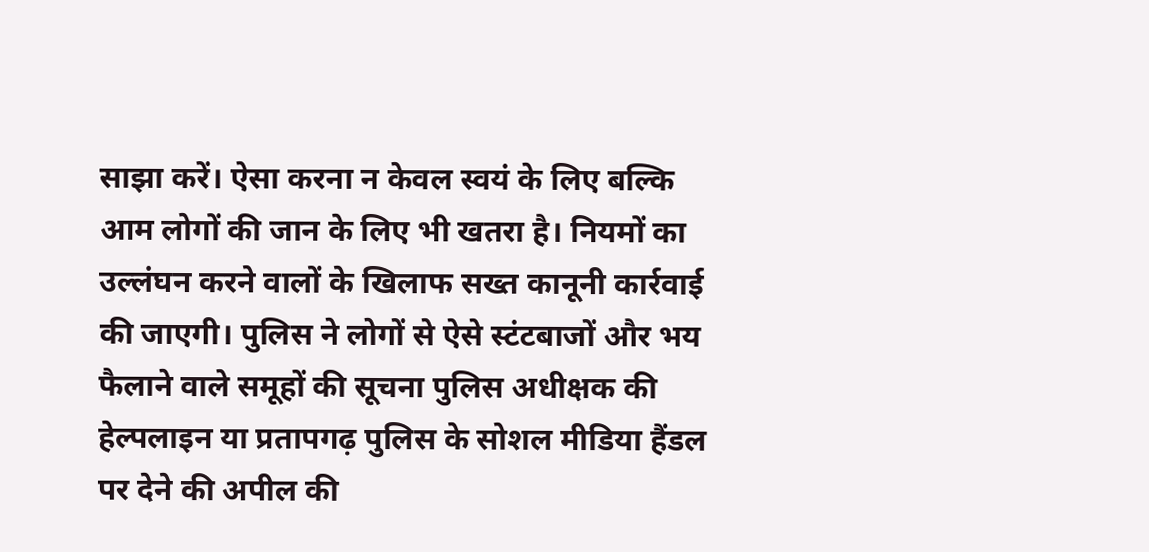साझा करें। ऐसा करना न केवल स्वयं के लिए बल्कि आम लोगों की जान के लिए भी खतरा है। नियमों का उल्लंघन करने वालों के खिलाफ सख्त कानूनी कार्रवाई की जाएगी। पुलिस ने लोगों से ऐसे स्टंटबाजों और भय फैलाने वाले समूहों की सूचना पुलिस अधीक्षक की हेल्पलाइन या प्रतापगढ़ पुलिस के सोशल मीडिया हैंडल पर देने की अपील की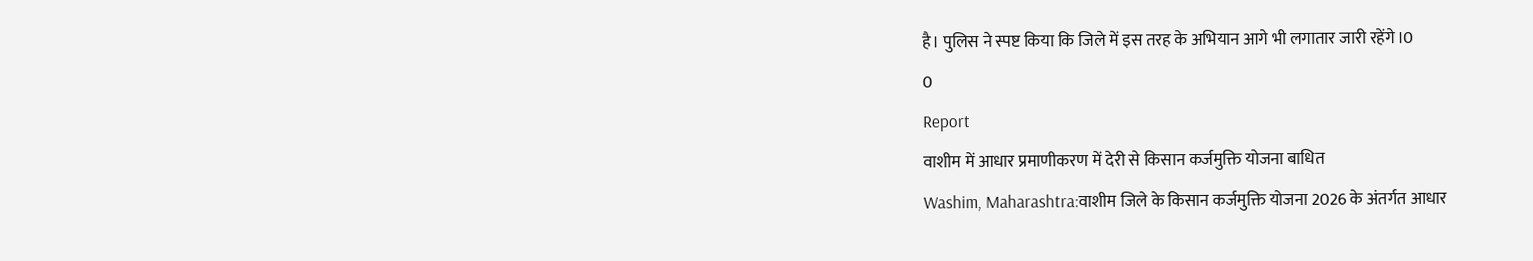है। पुलिस ने स्पष्ट किया कि जिले में इस तरह के अभियान आगे भी लगातार जारी रहेंगे।0
0
Report
वाशीम में आधार प्रमाणीकरण में देरी से किसान कर्जमुक्ति योजना बाधित
Washim, Maharashtra:वाशीम जिले के किसान कर्जमुक्ति योजना 2026 के अंतर्गत आधार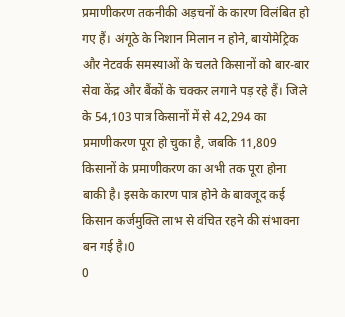प्रमाणीकरण तकनीकी अड़चनों के कारण विलंबित हो गए हैं। अंगूठे के निशान मिलान न होने, बायोमेट्रिक और नेटवर्क समस्याओं के चलते किसानों को बार-बार सेवा केंद्र और बैंकों के चक्कर लगाने पड़ रहे हैं। जिले के 54,103 पात्र किसानों में से 42,294 का प्रमाणीकरण पूरा हो चुका है, जबकि 11,809 किसानों के प्रमाणीकरण का अभी तक पूरा होना बाकी है। इसके कारण पात्र होने के बावजूद कई किसान कर्जमुक्ति लाभ से वंचित रहने की संभावना बन गई है।0
0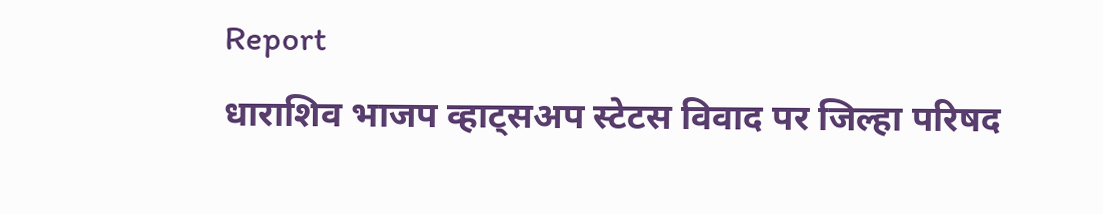Report
धाराशिव भाजप व्हाट्सअप स्टेटस विवाद पर जिल्हा परिषद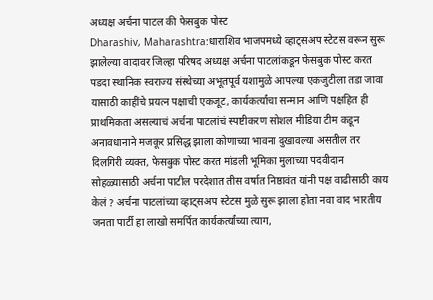अध्यक्ष अर्चना पाटल की फेसबुक पोस्ट
Dharashiv, Maharashtra:धाराशिव भाजपमध्ये व्हाट्सअप स्टेटस वरून सुरू झालेल्या वादावर जिल्हा परिषद अध्यक्ष अर्चना पाटलांकडून फेसबुक पोस्ट करत पडदा स्थानिक स्वराज्य संस्थेच्या अभूतपूर्व यशामुळे आपल्या एकजुटीला तडा जावा यासाठी काहींचे प्रयत्न पक्षाची एकजूट, कार्यकर्त्यांचा सन्मान आणि पक्षहित ही प्राथमिकता असल्याचं अर्चना पाटलांचं स्पष्टीकरण सोशल मीडिया टीम कडून अनावधानाने मजकूर प्रसिद्ध झाला कोणाच्या भावना दुखावल्या असतील तर दिलगिरी व्यक्त, फेसबुक पोस्ट करत मांडली भूमिका मुलाच्या पदवीदान सोहळ्यासाठी अर्चना पाटील परदेशात तीस वर्षात निष्ठावंत यांनी पक्ष वाढीसाठी काय केलं ? अर्चना पाटलांच्या व्हाट्सअप स्टेटस मुळे सुरू झाला होता नवा वाद भारतीय जनता पार्टी हा लाखो समर्पित कार्यकर्त्यांच्या त्याग,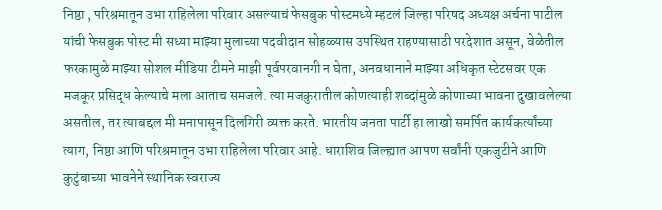निष्ठा , परिश्रमातून उभा राहिलेला परिवार असल्याचं फेसबुक पोस्टमध्ये म्हटलं जिल्हा परिषद अध्यक्ष अर्चना पाटील यांची फेसबुक पोस्ट मी सध्या माझ्या मुलाच्या पदवीदान सोहळ्यास उपस्थित राहण्यासाठी परदेशात असून, वेळेतील फरकामुळे माझ्या सोशल मीडिया टीमने माझी पूर्वपरवानगी न घेता, अनवधानाने माझ्या अधिकृत स्टेटसवर एक मजकूर प्रसिद्ध केल्याचे मला आताच समजले. त्या मजकुरातील कोणत्याही शब्दांमुळे कोणाच्या भावना दुखावलेल्या असतील, तर त्याबद्दल मी मनापासून दिलगिरी व्यक्त करते. भारतीय जनता पार्टी हा लाखो समर्पित कार्यकर्त्यांच्या त्याग, निष्ठा आणि परिश्रमातून उभा राहिलेला परिवार आहे. धाराशिव जिल्ह्यात आपण सर्वांनी एकजुटीने आणि कुटुंबाच्या भावनेने स्थानिक स्वराज्य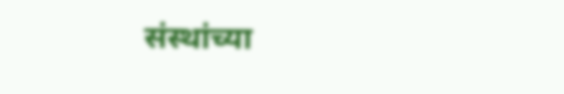संस्थांच्या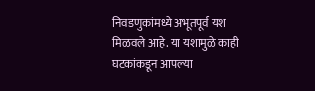निवडणुकांमध्ये अभूतपूर्व यश मिळवले आहे. या यशामुळे काही घटकांकडून आपल्या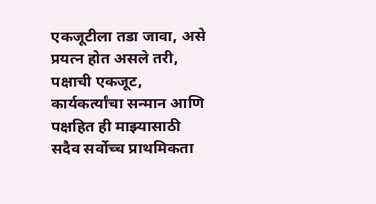एकजूटीला तडा जावा, असे प्रयत्न होत असले तरी, पक्षाची एकजूट, कार्यकर्त्यांचा सन्मान आणि पक्षहित ही माझ्यासाठी सदैव सर्वोच्च प्राथमिकता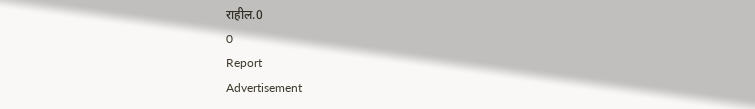राहील.0
0
Report
Advertisement